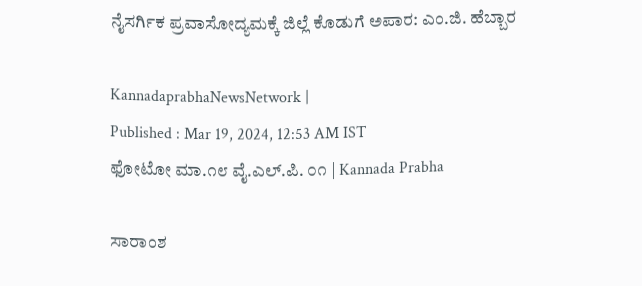ನೈಸರ್ಗಿಕ ಪ್ರವಾಸೋದ್ಯಮಕ್ಕೆ ಜಿಲ್ಲೆ ಕೊಡುಗೆ ಅಪಾರ: ಎಂ.ಜಿ. ಹೆಬ್ಬಾರ

KannadaprabhaNewsNetwork |
Published : Mar 19, 2024, 12:53 AM IST
ಫೋಟೋ ಮಾ.೧೮ ವೈ.ಎಲ್.ಪಿ. ೦೧ | Kannada Prabha

ಸಾರಾಂಶ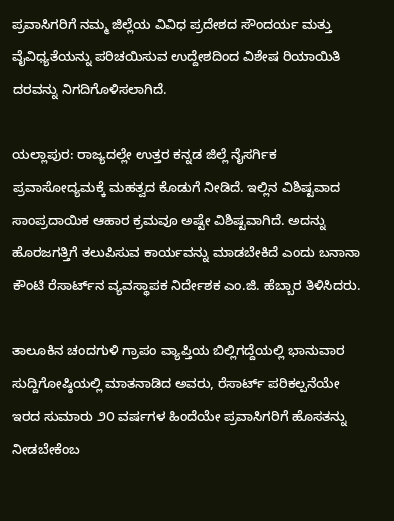ಪ್ರವಾಸಿಗರಿಗೆ ನಮ್ಮ ಜಿಲ್ಲೆಯ ವಿವಿಧ ಪ್ರದೇಶದ ಸೌಂದರ್ಯ ಮತ್ತು ವೈವಿಧ್ಯತೆಯನ್ನು ಪರಿಚಯಿಸುವ ಉದ್ದೇಶದಿಂದ ವಿಶೇಷ ರಿಯಾಯಿತಿ ದರವನ್ನು ನಿಗದಿಗೊಳಿಸಲಾಗಿದೆ.

ಯಲ್ಲಾಪುರ: ರಾಜ್ಯದಲ್ಲೇ ಉತ್ತರ ಕನ್ನಡ ಜಿಲ್ಲೆ ನೈಸರ್ಗಿಕ ಪ್ರವಾಸೋದ್ಯಮಕ್ಕೆ ಮಹತ್ವದ ಕೊಡುಗೆ ನೀಡಿದೆ. ಇಲ್ಲಿನ ವಿಶಿಷ್ಟವಾದ ಸಾಂಪ್ರದಾಯಿಕ ಆಹಾರ ಕ್ರಮವೂ ಅಷ್ಟೇ ವಿಶಿಷ್ಟವಾಗಿದೆ. ಅದನ್ನು ಹೊರಜಗತ್ತಿಗೆ ತಲುಪಿಸುವ ಕಾರ್ಯವನ್ನು ಮಾಡಬೇಕಿದೆ ಎಂದು ಬನಾನಾ ಕೌಂಟಿ ರೆಸಾರ್ಟ್‌ನ ವ್ಯವಸ್ಥಾಪಕ ನಿರ್ದೇಶಕ ಎಂ.ಜಿ. ಹೆಬ್ಬಾರ ತಿಳಿಸಿದರು.

ತಾಲೂಕಿನ ಚಂದಗುಳಿ ಗ್ರಾಪಂ ವ್ಯಾಪ್ತಿಯ ಬಿಲ್ಲಿಗದ್ದೆಯಲ್ಲಿ ಭಾನುವಾರ ಸುದ್ದಿಗೋಷ್ಠಿಯಲ್ಲಿ ಮಾತನಾಡಿದ ಅವರು, ರೆಸಾರ್ಟ್ ಪರಿಕಲ್ಪನೆಯೇ ಇರದ ಸುಮಾರು ೨೦ ವರ್ಷಗಳ ಹಿಂದೆಯೇ ಪ್ರವಾಸಿಗರಿಗೆ ಹೊಸತನ್ನು ನೀಡಬೇಕೆಂಬ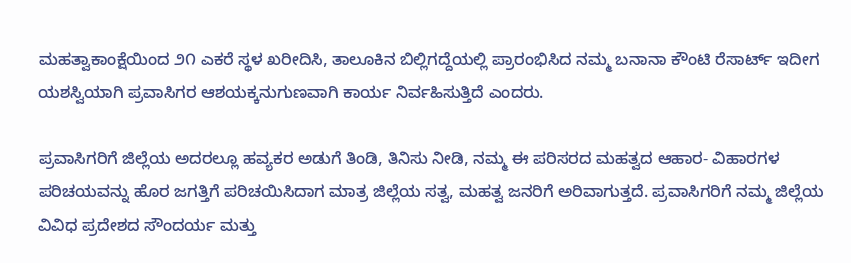ಮಹತ್ವಾಕಾಂಕ್ಷೆಯಿಂದ ೨೧ ಎಕರೆ ಸ್ಥಳ ಖರೀದಿಸಿ, ತಾಲೂಕಿನ ಬಿಲ್ಲಿಗದ್ದೆಯಲ್ಲಿ ಪ್ರಾರಂಭಿಸಿದ ನಮ್ಮ ಬನಾನಾ ಕೌಂಟಿ ರೆಸಾರ್ಟ್ ಇದೀಗ ಯಶಸ್ವಿಯಾಗಿ ಪ್ರವಾಸಿಗರ ಆಶಯಕ್ಕನುಗುಣವಾಗಿ ಕಾರ್ಯ ನಿರ್ವಹಿಸುತ್ತಿದೆ ಎಂದರು.

ಪ್ರವಾಸಿಗರಿಗೆ ಜಿಲ್ಲೆಯ ಅದರಲ್ಲೂ ಹವ್ಯಕರ ಅಡುಗೆ ತಿಂಡಿ, ತಿನಿಸು ನೀಡಿ, ನಮ್ಮ ಈ ಪರಿಸರದ ಮಹತ್ವದ ಆಹಾರ- ವಿಹಾರಗಳ ಪರಿಚಯವನ್ನು ಹೊರ ಜಗತ್ತಿಗೆ ಪರಿಚಯಿಸಿದಾಗ ಮಾತ್ರ ಜಿಲ್ಲೆಯ ಸತ್ವ, ಮಹತ್ವ ಜನರಿಗೆ ಅರಿವಾಗುತ್ತದೆ. ಪ್ರವಾಸಿಗರಿಗೆ ನಮ್ಮ ಜಿಲ್ಲೆಯ ವಿವಿಧ ಪ್ರದೇಶದ ಸೌಂದರ್ಯ ಮತ್ತು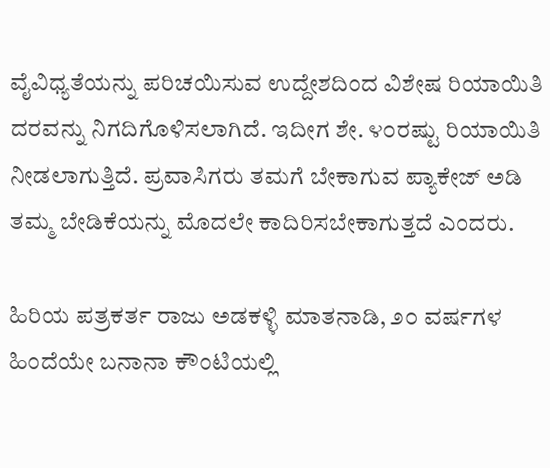ವೈವಿಧ್ಯತೆಯನ್ನು ಪರಿಚಯಿಸುವ ಉದ್ದೇಶದಿಂದ ವಿಶೇಷ ರಿಯಾಯಿತಿ ದರವನ್ನು ನಿಗದಿಗೊಳಿಸಲಾಗಿದೆ. ಇದೀಗ ಶೇ. ೪೦ರಷ್ಟು ರಿಯಾಯಿತಿ ನೀಡಲಾಗುತ್ತಿದೆ. ಪ್ರವಾಸಿಗರು ತಮಗೆ ಬೇಕಾಗುವ ಪ್ಯಾಕೇಜ್ ಅಡಿ ತಮ್ಮ ಬೇಡಿಕೆಯನ್ನು ಮೊದಲೇ ಕಾದಿರಿಸಬೇಕಾಗುತ್ತದೆ ಎಂದರು.

ಹಿರಿಯ ಪತ್ರಕರ್ತ ರಾಜು ಅಡಕಳ್ಳಿ ಮಾತನಾಡಿ, ೨೦ ವರ್ಷಗಳ ಹಿಂದೆಯೇ ಬನಾನಾ ಕೌಂಟಿಯಲ್ಲಿ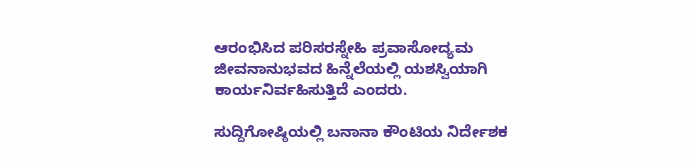ಆರಂಭಿಸಿದ ಪರಿಸರಸ್ನೇಹಿ ಪ್ರವಾಸೋದ್ಯಮ ಜೀವನಾನುಭವದ ಹಿನ್ನೆಲೆಯಲ್ಲಿ ಯಶಸ್ವಿಯಾಗಿ ಕಾರ್ಯನಿರ್ವಹಿಸುತ್ತಿದೆ ಎಂದರು.

ಸುದ್ದಿಗೋಷ್ಠಿಯಲ್ಲಿ ಬನಾನಾ ಕೌಂಟಿಯ ನಿರ್ದೇಶಕ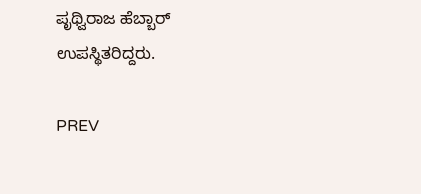ಪೃಥ್ವಿರಾಜ ಹೆಬ್ಬಾರ್ ಉಪಸ್ಥಿತರಿದ್ದರು.

PREV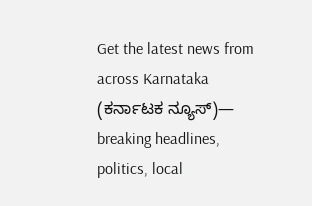Get the latest news from across Karnataka (ಕರ್ನಾಟಕ ನ್ಯೂಸ್)— breaking headlines, politics, local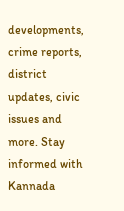developments, crime reports, district updates, civic issues and more. Stay informed with Kannada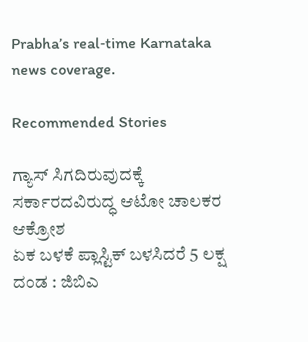Prabha’s real‑time Karnataka news coverage.

Recommended Stories

ಗ್ಯಾಸ್‌ ಸಿಗದಿರುವುದಕ್ಕೆ ಸರ್ಕಾರದವಿರುದ್ಧ ಆಟೋ ಚಾಲಕರ ಆಕ್ರೋಶ
ಏಕ ಬಳಕೆ ಪ್ಲಾಸ್ಟಿಕ್ ಬಳಸಿದರೆ 5 ಲಕ್ಷ ದಂಡ : ಜಿಬಿಎ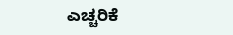ಎಚ್ಚರಿಕೆ